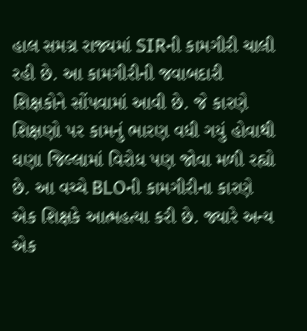હાલ સમગ્ર રાજ્યમાં SIRની કામગીરી ચાલી રહી છે. આ કામગીરીની જવાબદારી શિક્ષકોને સોંપવામાં આવી છે. જે કારણે શિક્ષણો પર કામનું ભારણ વધી ગયું હોવાથી ઘણા જિલ્લામાં વિરોધ પણ જોવા મળી રહ્યો છે. આ વચ્ચે BLOની કામગીરીના કારણે એક શિક્ષકે આત્મહત્યા કરી છે. જ્યારે અન્ય એક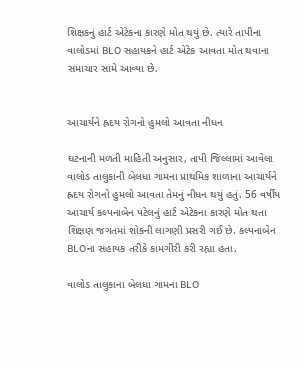શિક્ષકનું હાર્ટ એટેકના કારણે મોત થયું છે. ત્યારે તાપીના વાલોડમાં BLO સહાયકને હાર્ટ એટેક આવતા મોત થવાના સમાચાર સામે આવ્યા છે.


આચાર્યને હ્રદય રોગનો હુમલો આવતા નીધન

ઘટનાની મળતી માહિતી અનુસાર, તાપી જિલ્લામાં આવેલા વાલોડ તાલુકાની બેલધા ગામના પ્રાથમિક શાળાના આચાર્યને હ્રદય રોગનો હુમલો આવતા તેમનું નીધન થયું હતું. 56 વર્ષીય આચાર્ય કલ્પનાબેન પટેલનું હાર્ટ એટેકના કારણે મોત થતા શિક્ષણ જગતમાં શોકની લાગણી પ્રસરી ગઈ છે. કલ્પનાબેન BLOના સહાયક તરીકે કામગીરી કરી રહ્યા હતા.

વાલોડ તાલુકાના બેલધા ગામના BLO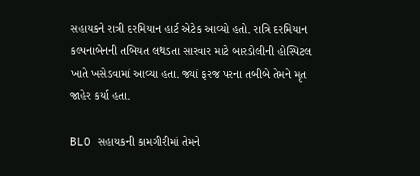સહાયકને રાત્રી દરમિયાન હાર્ટ એટેક આવ્યો હતો. રાત્રિ દરમિયાન કલ્પનાબેનની તબિયત લથડતા સારવાર માટે બારડોલીની હોસ્પિટલ ખાતે ખસેડવામાં આવ્યા હતા. જ્યાં ફરજ પરના તબીબે તેમને મૃત જાહેર કર્યા હતા.

BLO સહાયકની કામગીરીમાં તેમને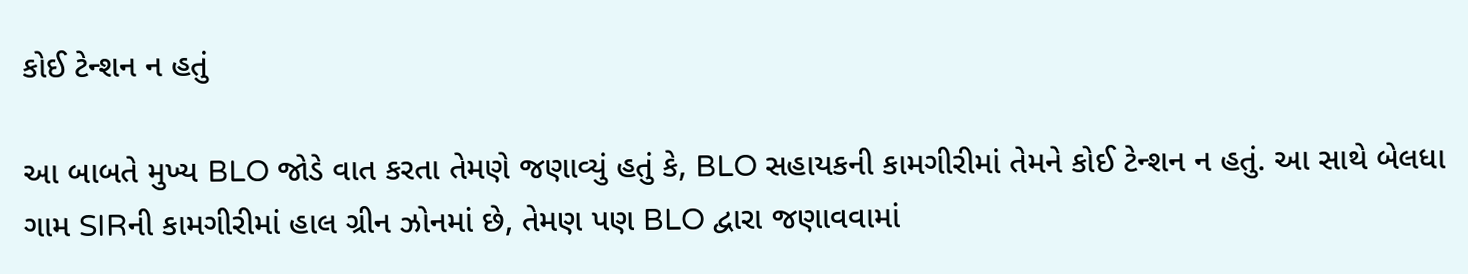કોઈ ટેન્શન ન હતું

આ બાબતે મુખ્ય BLO જોડે વાત કરતા તેમણે જણાવ્યું હતું કે, BLO સહાયકની કામગીરીમાં તેમને કોઈ ટેન્શન ન હતું. આ સાથે બેલધા ગામ SIRની કામગીરીમાં હાલ ગ્રીન ઝોનમાં છે, તેમણ પણ BLO દ્વારા જણાવવામાં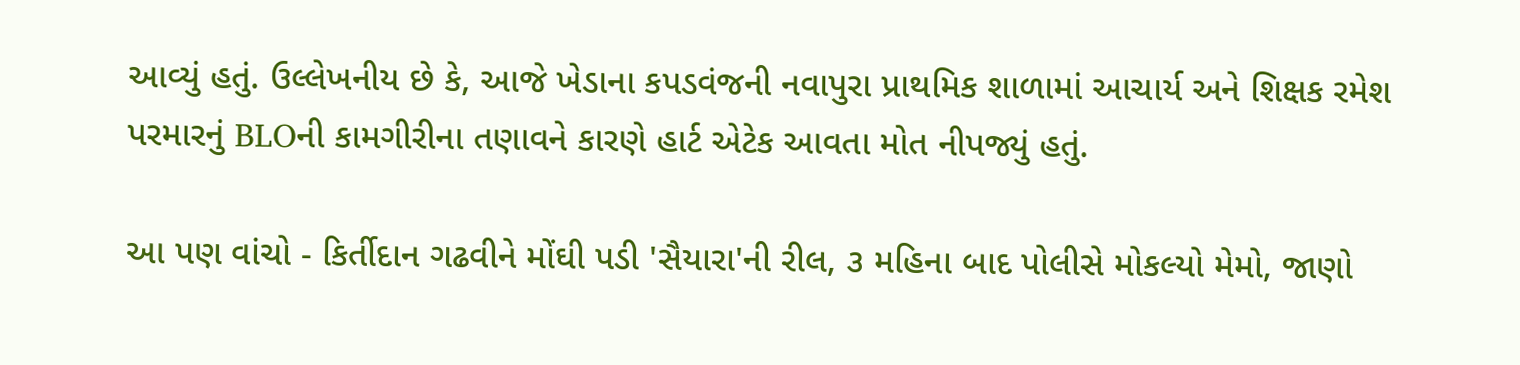આવ્યું હતું. ઉલ્લેખનીય છે કે, આજે ખેડાના કપડવંજની નવાપુરા પ્રાથમિક શાળામાં આચાર્ય અને શિક્ષક રમેશ પરમારનું BLOની કામગીરીના તણાવને કારણે હાર્ટ એટેક આવતા મોત નીપજ્યું હતું.

આ પણ વાંચો - કિર્તીદાન ગઢવીને મોંઘી પડી 'સૈયારા'ની રીલ, ૩ મહિના બાદ પોલીસે મોકલ્યો મેમો, જાણો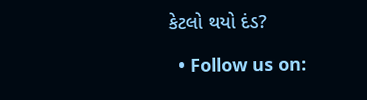કેટલો થયો દંડ?

  • Follow us on: